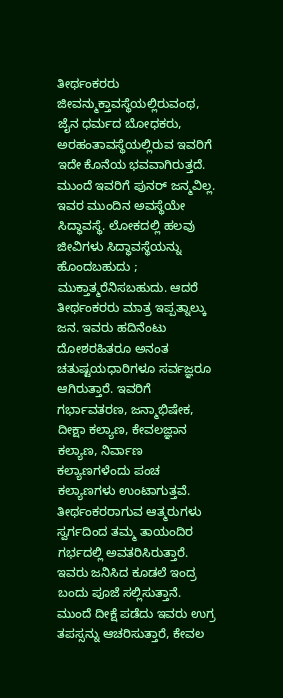ತೀರ್ಥಂಕರರು
ಜೀವನ್ಮುಕ್ತಾವಸ್ಥೆಯಲ್ಲಿರುವಂಥ, ಜೈನ ಧರ್ಮದ ಬೋಧಕರು, ಅರಹಂತಾವಸ್ಥೆಯಲ್ಲಿರುವ ಇವರಿಗೆ ಇದೇ ಕೊನೆಯ ಭವವಾಗಿರುತ್ತದೆ. ಮುಂದೆ ಇವರಿಗೆ ಪುನರ್ ಜನ್ಮವಿಲ್ಲ. ಇವರ ಮುಂದಿನ ಅವಸ್ಥೆಯೇ ಸಿದ್ಧಾವಸ್ಥೆ. ಲೋಕದಲ್ಲಿ ಹಲವು ಜೀವಿಗಳು ಸಿದ್ಧಾವಸ್ಥೆಯನ್ನು ಹೊಂದಬಹುದು ; ಮುಕ್ತಾತ್ಮರೆನಿಸಬಹುದು. ಆದರೆ ತೀರ್ಥಂಕರರು ಮಾತ್ರ ಇಪ್ಪತ್ನಾಲ್ಕು ಜನ. ಇವರು ಹದಿನೆಂಟು ದೋಶರಹಿತರೂ ಅನಂತ ಚತುಷ್ಟಯಧಾರಿಗಳೂ ಸರ್ವಜ್ಞರೂ ಆಗಿರುತ್ತಾರೆ. ಇವರಿಗೆ ಗರ್ಭಾವತರಣ, ಜನ್ಮಾಭಿಷೇಕ, ದೀಕ್ಷಾ ಕಲ್ಯಾಣ, ಕೇವಲಜ್ಞಾನ ಕಲ್ಯಾಣ, ನಿರ್ವಾಣ ಕಲ್ಯಾಣಗಳೆಂದು ಪಂಚ ಕಲ್ಯಾಣಗಳು ಉಂಟಾಗುತ್ತವೆ. ತೀರ್ಥಂಕರರಾಗುವ ಆತ್ಮರುಗಳು ಸ್ವರ್ಗದಿಂದ ತಮ್ಮ ತಾಯಂದಿರ ಗರ್ಭದಲ್ಲಿ ಅವತರಿಸಿರುತ್ತಾರೆ. ಇವರು ಜನಿಸಿದ ಕೂಡಲೆ ಇಂದ್ರ ಬಂದು ಪೂಜೆ ಸಲ್ಲಿಸುತ್ತಾನೆ. ಮುಂದೆ ದೀಕ್ಷೆ ಪಡೆದು ಇವರು ಉಗ್ರ ತಪಸ್ಸನ್ನು ಆಚರಿಸುತ್ತಾರೆ, ಕೇವಲ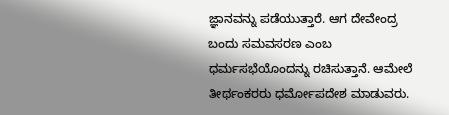ಜ್ಞಾನವನ್ನು ಪಡೆಯುತ್ತಾರೆ. ಆಗ ದೇವೇಂದ್ರ ಬಂದು ಸಮವಸರಣ ಎಂಬ ಧರ್ಮಸಭೆಯೊಂದನ್ನು ರಚಿಸುತ್ತಾನೆ. ಆಮೇಲೆ ತೀರ್ಥಂಕರರು ಧರ್ಮೋಪದೇಶ ಮಾಡುವರು.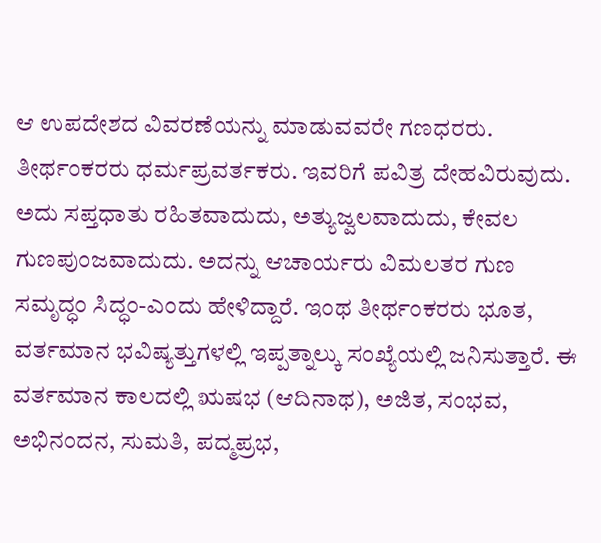ಆ ಉಪದೇಶದ ವಿವರಣೆಯನ್ನು ಮಾಡುವವರೇ ಗಣಧರರು. ತೀರ್ಥಂಕರರು ಧರ್ಮಪ್ರವರ್ತಕರು. ಇವರಿಗೆ ಪವಿತ್ರ ದೇಹವಿರುವುದು. ಅದು ಸಪ್ತಧಾತು ರಹಿತವಾದುದು, ಅತ್ಯುಜ್ವಲವಾದುದು, ಕೇವಲ ಗುಣಪುಂಜವಾದುದು. ಅದನ್ನು ಆಚಾರ್ಯರು ವಿಮಲತರ ಗುಣ ಸಮೃದ್ಧಂ ಸಿದ್ಧಂ-ಎಂದು ಹೇಳಿದ್ದಾರೆ. ಇಂಥ ತೀರ್ಥಂಕರರು ಭೂತ, ವರ್ತಮಾನ ಭವಿಷ್ಯತ್ತುಗಳಲ್ಲಿ ಇಪ್ಪತ್ನಾಲ್ಕು ಸಂಖ್ಯೆಯಲ್ಲಿ ಜನಿಸುತ್ತಾರೆ. ಈ ವರ್ತಮಾನ ಕಾಲದಲ್ಲಿ ಋಷಭ (ಆದಿನಾಥ), ಅಜಿತ, ಸಂಭವ, ಅಭಿನಂದನ, ಸುಮತಿ, ಪದ್ಮಪ್ರಭ,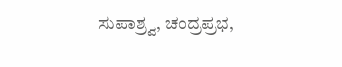ಸುಪಾಶ್ರ್ವ, ಚಂದ್ರಪ್ರಭ,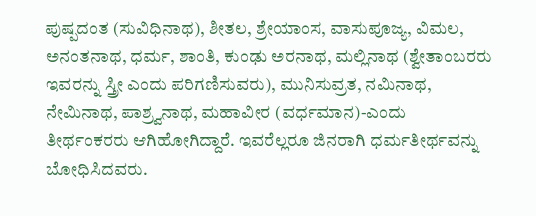ಪುಷ್ಪದಂತ (ಸುವಿಧಿನಾಥ), ಶೀತಲ, ಶ್ರೇಯಾಂಸ, ವಾಸುಪೂಜ್ಯ, ವಿಮಲ, ಅನಂತನಾಥ, ಧರ್ಮ, ಶಾಂತಿ, ಕುಂಢು ಅರನಾಥ, ಮಲ್ಲಿನಾಥ (ಶ್ವೇತಾಂಬರರು ಇವರನ್ನು ಸ್ತ್ರೀ ಎಂದು ಪರಿಗಣಿಸುವರು), ಮುನಿಸುವ್ರತ, ನಮಿನಾಥ, ನೇಮಿನಾಥ, ಪಾಶ್ರ್ವನಾಥ, ಮಹಾವೀರ (ವರ್ಧಮಾನ)-ಎಂದು ತೀರ್ಥಂಕರರು ಆಗಿಹೋಗಿದ್ದಾರೆ. ಇವರೆಲ್ಲರೂ ಜಿನರಾಗಿ ಧರ್ಮತೀರ್ಥವನ್ನು ಬೋಧಿಸಿದವರು.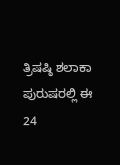ತ್ರಿಷಷ್ಠಿ ಶಲಾಕಾ ಪುರುಷರಲ್ಲಿ ಈ 24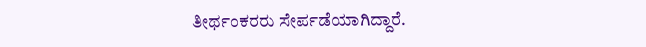ತೀರ್ಥಂಕರರು ಸೇರ್ಪಡೆಯಾಗಿದ್ದಾರೆ.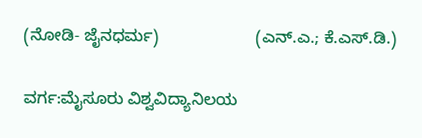(ನೋಡಿ- ಜೈನಧರ್ಮ)                     (ಎನ್.ಎ.; ಕೆ.ಎಸ್.ಡಿ.)

ವರ್ಗ:ಮೈಸೂರು ವಿಶ್ವವಿದ್ಯಾನಿಲಯ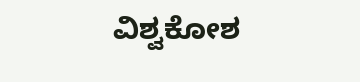ವಿಶ್ವಕೋಶ